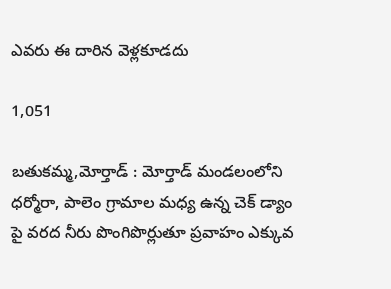ఎవరు ఈ దారిన వెళ్లకూడదు

1,051

బతుకమ్మ,మోర్తాడ్ : మోర్తాడ్ మండలంలోని ధర్మోరా, పాలెం గ్రామాల మధ్య ఉన్న చెక్ డ్యాం పై వరద నీరు పొంగిపొర్లుతూ ప్రవాహం ఎక్కువ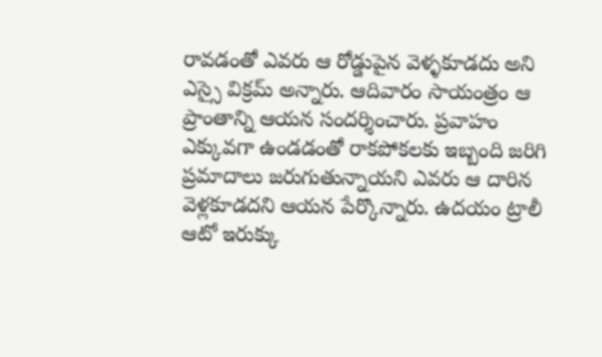రావడంతో ఎవరు ఆ రోడ్డుపైన వెళ్ళకూడదు అని ఎస్సై విక్రమ్ అన్నారు. ఆదివారం సాయంత్రం ఆ ప్రాంతాన్ని ఆయన సందర్శించారు. ప్రవాహం ఎక్కువగా ఉండడంతో రాకపోకలకు ఇబ్బంది జరిగి ప్రమాదాలు జరుగుతున్నాయని ఎవరు ఆ దారిన వెళ్లకూడదని ఆయన పేర్కొన్నారు. ఉదయం ట్రాలీ ఆటో ఇరుక్కు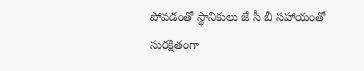పోవడంతో స్థానికులు జే సీ బీ సహాయంతో సురక్షితంగా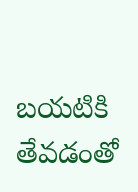బయటికి తేవడంతో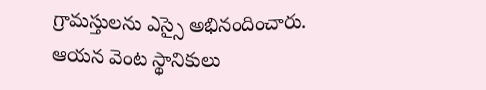గ్రామస్తులను ఎస్సై అభినందించారు. ఆయన వెంట స్థానికులు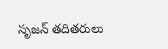సృజన్ తదితరులు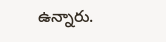ఉన్నారు.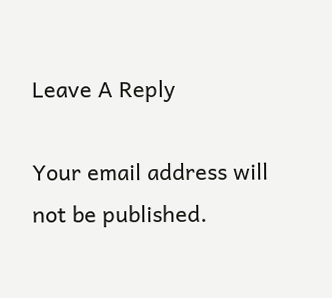Leave A Reply

Your email address will not be published.